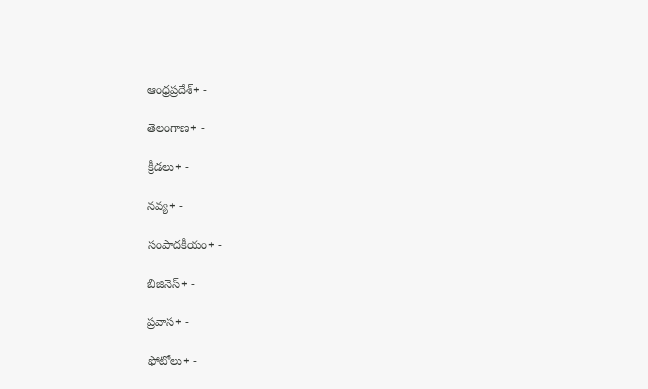ఆంధ్రప్రదేశ్+ -

తెలంగాణ+ -

క్రీడలు+ -

నవ్య+ -

సంపాదకీయం+ -

బిజినెస్+ -

ప్రవాస+ -

ఫోటోలు+ -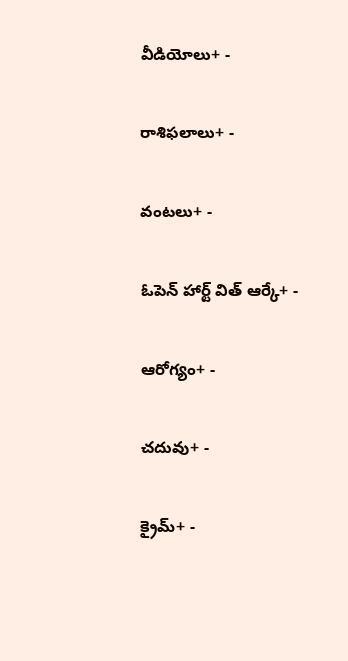వీడియోలు+ -

రాశిఫలాలు+ -

వంటలు+ -

ఓపెన్ హార్ట్ విత్ ఆర్కే+ -

ఆరోగ్యం+ -

చదువు+ -

క్రైమ్+ -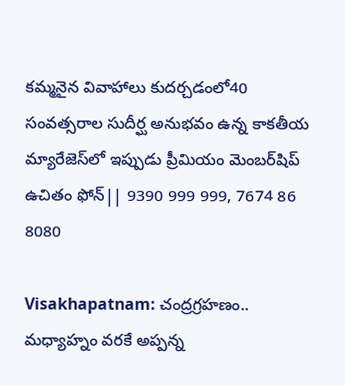కమ్మనైన వివాహాలు కుదర్చడంలో40 సంవత్సరాల సుదీర్ఘ అనుభవం ఉన్న కాకతీయ మ్యారేజెస్‌లో ఇప్పుడు ప్రీమియం మెంబర్‌షిప్‌ ఉచితం ఫోన్|| 9390 999 999, 7674 86 8080

Visakhapatnam: చంద్రగ్రహణం.. మధ్యాహ్నం వరకే అప్పన్న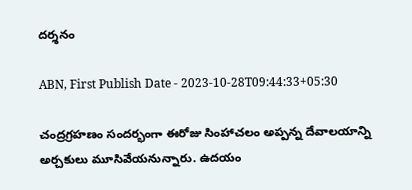దర్శనం

ABN, First Publish Date - 2023-10-28T09:44:33+05:30

చంద్రగ్రహణం సందర్భంగా ఈరోజు సింహాచలం అప్పన్న దేవాలయాన్ని అర్చకులు మూసివేయనున్నారు. ఉదయం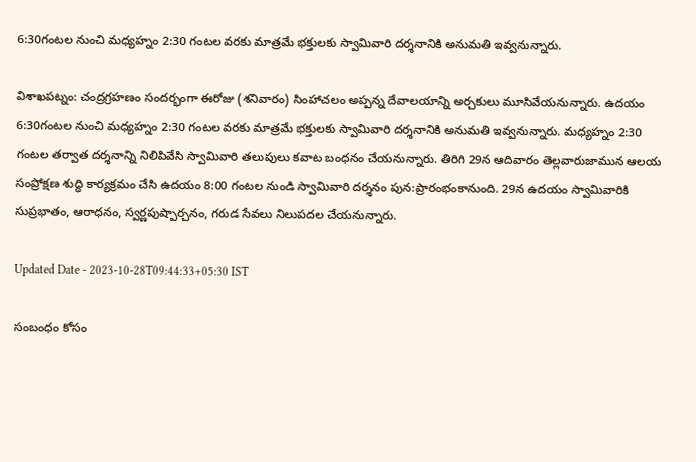6:30గంటల నుంచి మధ్యహ్నం 2:30 గంటల వరకు మాత్రమే భక్తులకు స్వామివారి దర్శనానికి అనుమతి ఇవ్వనున్నారు.

విశాఖపట్నం: చంద్రగ్రహణం సందర్భంగా ఈరోజు (శనివారం) సింహాచలం అప్పన్న దేవాలయాన్ని అర్చకులు మూసివేయనున్నారు. ఉదయం 6:30గంటల నుంచి మధ్యహ్నం 2:30 గంటల వరకు మాత్రమే భక్తులకు స్వామివారి దర్శనానికి అనుమతి ఇవ్వనున్నారు. మధ్యహ్నం 2:30 గంటల తర్వాత దర్శనాన్ని నిలిపివేసి స్వామివారి తలుపులు కవాట బంధనం చేయనున్నారు. తిరిగి 29న ఆదివారం తెల్లవారుజామున ఆలయ సంప్రోక్షణ శుద్ధి కార్యక్రమం చేసి ఉదయం 8:00 గంటల నుండి స్వామివారి దర్శనం పున:ప్రారంభంకానుంది. 29న ఉదయం స్వామివారికి సుప్రభాతం, ఆరాధనం, స్వర్ణపుష్పార్చనం, గరుడ సేవలు నిలుపదల చేయనున్నారు.

Updated Date - 2023-10-28T09:44:33+05:30 IST

సంబంధం కోసం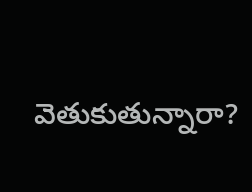వెతుకుతున్నారా?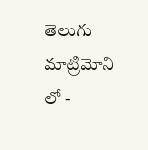తెలుగు మాట్రిమోని లో -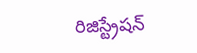రిజిస్ట్రేషన్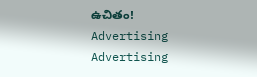ఉచితం!
Advertising
Advertising